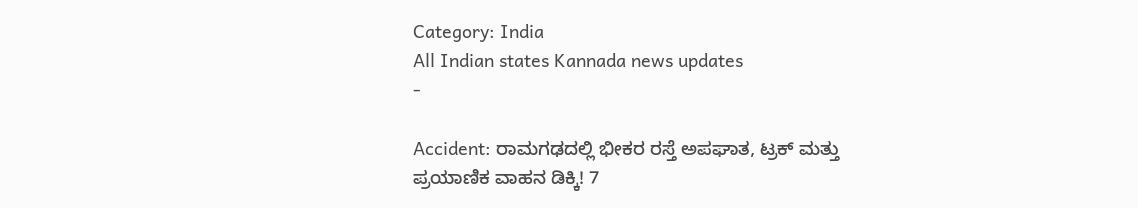Category: India
All Indian states Kannada news updates
-

Accident: ರಾಮಗಢದಲ್ಲಿ ಭೀಕರ ರಸ್ತೆ ಅಪಘಾತ, ಟ್ರಕ್ ಮತ್ತು ಪ್ರಯಾಣಿಕ ವಾಹನ ಡಿಕ್ಕಿ! 7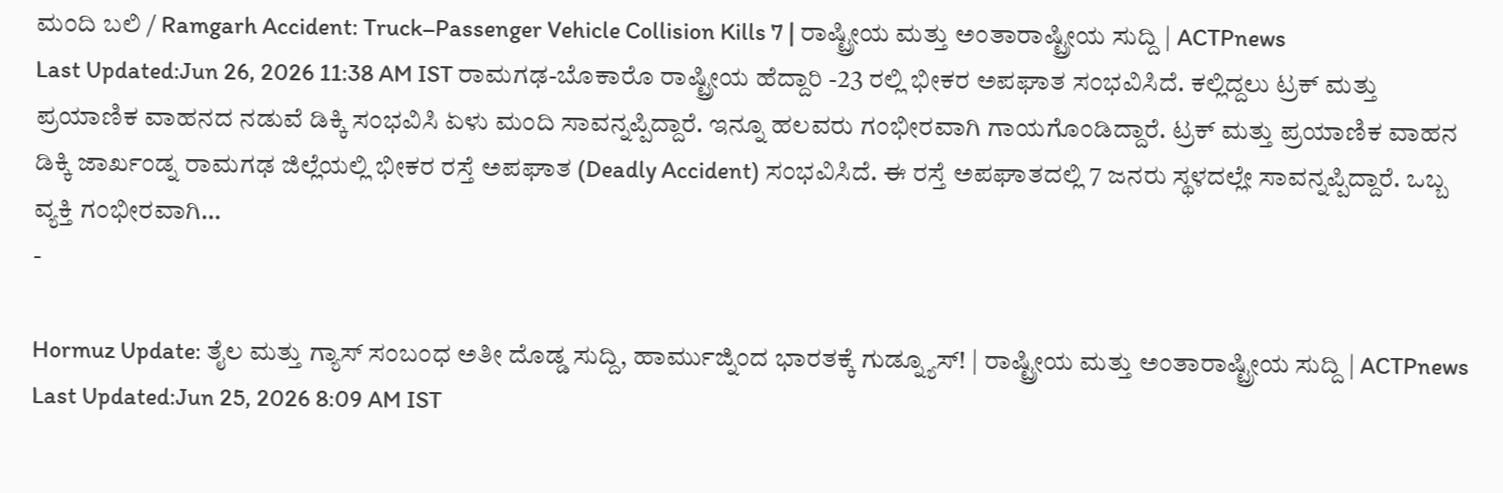ಮಂದಿ ಬಲಿ / Ramgarh Accident: Truck–Passenger Vehicle Collision Kills 7 | ರಾಷ್ಟ್ರೀಯ ಮತ್ತು ಅಂತಾರಾಷ್ಟ್ರೀಯ ಸುದ್ದಿ | ACTPnews
Last Updated:Jun 26, 2026 11:38 AM IST ರಾಮಗಢ-ಬೊಕಾರೊ ರಾಷ್ಟ್ರೀಯ ಹೆದ್ದಾರಿ -23 ರಲ್ಲಿ ಭೀಕರ ಅಪಘಾತ ಸಂಭವಿಸಿದೆ. ಕಲ್ಲಿದ್ದಲು ಟ್ರಕ್ ಮತ್ತು ಪ್ರಯಾಣಿಕ ವಾಹನದ ನಡುವೆ ಡಿಕ್ಕಿ ಸಂಭವಿಸಿ ಏಳು ಮಂದಿ ಸಾವನ್ನಪ್ಪಿದ್ದಾರೆ. ಇನ್ನೂ ಹಲವರು ಗಂಭೀರವಾಗಿ ಗಾಯಗೊಂಡಿದ್ದಾರೆ. ಟ್ರಕ್ ಮತ್ತು ಪ್ರಯಾಣಿಕ ವಾಹನ ಡಿಕ್ಕಿ ಜಾರ್ಖಂಡ್ನ ರಾಮಗಢ ಜಿಲ್ಲೆಯಲ್ಲಿ ಭೀಕರ ರಸ್ತೆ ಅಪಘಾತ (Deadly Accident) ಸಂಭವಿಸಿದೆ. ಈ ರಸ್ತೆ ಅಪಘಾತದಲ್ಲಿ 7 ಜನರು ಸ್ಥಳದಲ್ಲೇ ಸಾವನ್ನಪ್ಪಿದ್ದಾರೆ. ಒಬ್ಬ ವ್ಯಕ್ತಿ ಗಂಭೀರವಾಗಿ…
-

Hormuz Update: ತೈಲ ಮತ್ತು ಗ್ಯಾಸ್ ಸಂಬಂಧ ಅತೀ ದೊಡ್ಡ ಸುದ್ದಿ, ಹಾರ್ಮುಜ್ನಿಂದ ಭಾರತಕ್ಕೆ ಗುಡ್ನ್ಯೂಸ್! | ರಾಷ್ಟ್ರೀಯ ಮತ್ತು ಅಂತಾರಾಷ್ಟ್ರೀಯ ಸುದ್ದಿ | ACTPnews
Last Updated:Jun 25, 2026 8:09 AM IST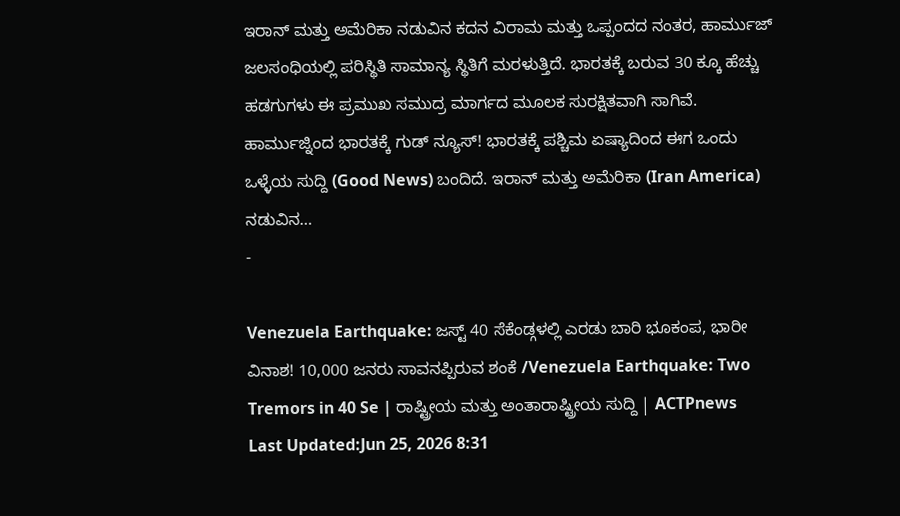ಇರಾನ್ ಮತ್ತು ಅಮೆರಿಕಾ ನಡುವಿನ ಕದನ ವಿರಾಮ ಮತ್ತು ಒಪ್ಪಂದದ ನಂತರ, ಹಾರ್ಮುಜ್ ಜಲಸಂಧಿಯಲ್ಲಿ ಪರಿಸ್ಥಿತಿ ಸಾಮಾನ್ಯ ಸ್ಥಿತಿಗೆ ಮರಳುತ್ತಿದೆ. ಭಾರತಕ್ಕೆ ಬರುವ 30 ಕ್ಕೂ ಹೆಚ್ಚು ಹಡಗುಗಳು ಈ ಪ್ರಮುಖ ಸಮುದ್ರ ಮಾರ್ಗದ ಮೂಲಕ ಸುರಕ್ಷಿತವಾಗಿ ಸಾಗಿವೆ. ಹಾರ್ಮುಜ್ನಿಂದ ಭಾರತಕ್ಕೆ ಗುಡ್ ನ್ಯೂಸ್! ಭಾರತಕ್ಕೆ ಪಶ್ಚಿಮ ಏಷ್ಯಾದಿಂದ ಈಗ ಒಂದು ಒಳ್ಳೆಯ ಸುದ್ದಿ (Good News) ಬಂದಿದೆ. ಇರಾನ್ ಮತ್ತು ಅಮೆರಿಕಾ (Iran America) ನಡುವಿನ…
-

Venezuela Earthquake: ಜಸ್ಟ್ 40 ಸೆಕೆಂಡ್ಗಳಲ್ಲಿ ಎರಡು ಬಾರಿ ಭೂಕಂಪ, ಭಾರೀ ವಿನಾಶ! 10,000 ಜನರು ಸಾವನಪ್ಪಿರುವ ಶಂಕೆ /Venezuela Earthquake: Two Tremors in 40 Se | ರಾಷ್ಟ್ರೀಯ ಮತ್ತು ಅಂತಾರಾಷ್ಟ್ರೀಯ ಸುದ್ದಿ | ACTPnews
Last Updated:Jun 25, 2026 8:31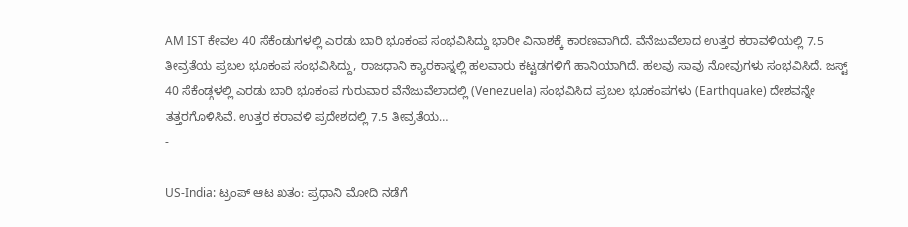AM IST ಕೇವಲ 40 ಸೆಕೆಂಡುಗಳಲ್ಲಿ ಎರಡು ಬಾರಿ ಭೂಕಂಪ ಸಂಭವಿಸಿದ್ದು ಭಾರೀ ವಿನಾಶಕ್ಕೆ ಕಾರಣವಾಗಿದೆ. ವೆನೆಜುವೆಲಾದ ಉತ್ತರ ಕರಾವಳಿಯಲ್ಲಿ 7.5 ತೀವ್ರತೆಯ ಪ್ರಬಲ ಭೂಕಂಪ ಸಂಭವಿಸಿದ್ದು, ರಾಜಧಾನಿ ಕ್ಯಾರಕಾಸ್ನಲ್ಲಿ ಹಲವಾರು ಕಟ್ಟಡಗಳಿಗೆ ಹಾನಿಯಾಗಿದೆ. ಹಲವು ಸಾವು ನೋವುಗಳು ಸಂಭವಿಸಿದೆ. ಜಸ್ಟ್ 40 ಸೆಕೆಂಡ್ಗಳಲ್ಲಿ ಎರಡು ಬಾರಿ ಭೂಕಂಪ ಗುರುವಾರ ವೆನೆಜುವೆಲಾದಲ್ಲಿ (Venezuela) ಸಂಭವಿಸಿದ ಪ್ರಬಲ ಭೂಕಂಪಗಳು (Earthquake) ದೇಶವನ್ನೇ ತತ್ತರಗೊಳಿಸಿವೆ. ಉತ್ತರ ಕರಾವಳಿ ಪ್ರದೇಶದಲ್ಲಿ 7.5 ತೀವ್ರತೆಯ…
-

US-India: ಟ್ರಂಪ್ ಆಟ ಖತಂ: ಪ್ರಧಾನಿ ಮೋದಿ ನಡೆಗೆ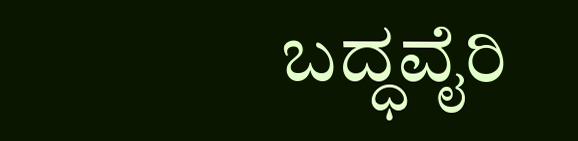ಬದ್ಧವೈರಿ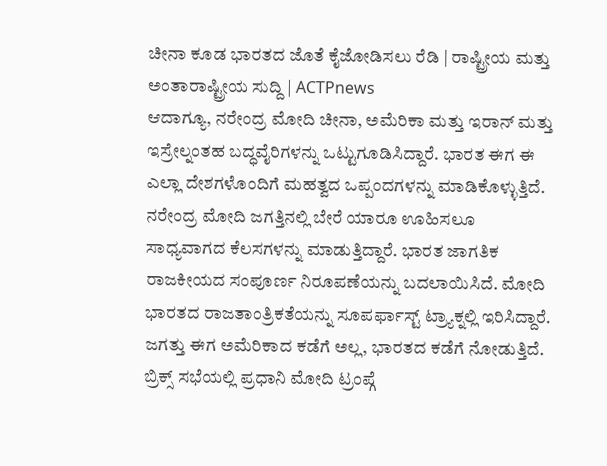ಚೀನಾ ಕೂಡ ಭಾರತದ ಜೊತೆ ಕೈಜೋಡಿಸಲು ರೆಡಿ | ರಾಷ್ಟ್ರೀಯ ಮತ್ತು ಅಂತಾರಾಷ್ಟ್ರೀಯ ಸುದ್ದಿ | ACTPnews
ಆದಾಗ್ಯೂ, ನರೇಂದ್ರ ಮೋದಿ ಚೀನಾ, ಅಮೆರಿಕಾ ಮತ್ತು ಇರಾನ್ ಮತ್ತು ಇಸ್ರೇಲ್ನಂತಹ ಬದ್ಧವೈರಿಗಳನ್ನು ಒಟ್ಟುಗೂಡಿಸಿದ್ದಾರೆ. ಭಾರತ ಈಗ ಈ ಎಲ್ಲಾ ದೇಶಗಳೊಂದಿಗೆ ಮಹತ್ವದ ಒಪ್ಪಂದಗಳನ್ನು ಮಾಡಿಕೊಳ್ಳುತ್ತಿದೆ. ನರೇಂದ್ರ ಮೋದಿ ಜಗತ್ತಿನಲ್ಲಿ ಬೇರೆ ಯಾರೂ ಊಹಿಸಲೂ ಸಾಧ್ಯವಾಗದ ಕೆಲಸಗಳನ್ನು ಮಾಡುತ್ತಿದ್ದಾರೆ. ಭಾರತ ಜಾಗತಿಕ ರಾಜಕೀಯದ ಸಂಪೂರ್ಣ ನಿರೂಪಣೆಯನ್ನು ಬದಲಾಯಿಸಿದೆ. ಮೋದಿ ಭಾರತದ ರಾಜತಾಂತ್ರಿಕತೆಯನ್ನು ಸೂಪರ್ಫಾಸ್ಟ್ ಟ್ರ್ಯಾಕ್ನಲ್ಲಿ ಇರಿಸಿದ್ದಾರೆ. ಜಗತ್ತು ಈಗ ಅಮೆರಿಕಾದ ಕಡೆಗೆ ಅಲ್ಲ, ಭಾರತದ ಕಡೆಗೆ ನೋಡುತ್ತಿದೆ. ಬ್ರಿಕ್ಸ್ ಸಭೆಯಲ್ಲಿ ಪ್ರಧಾನಿ ಮೋದಿ ಟ್ರಂಪ್ಗೆ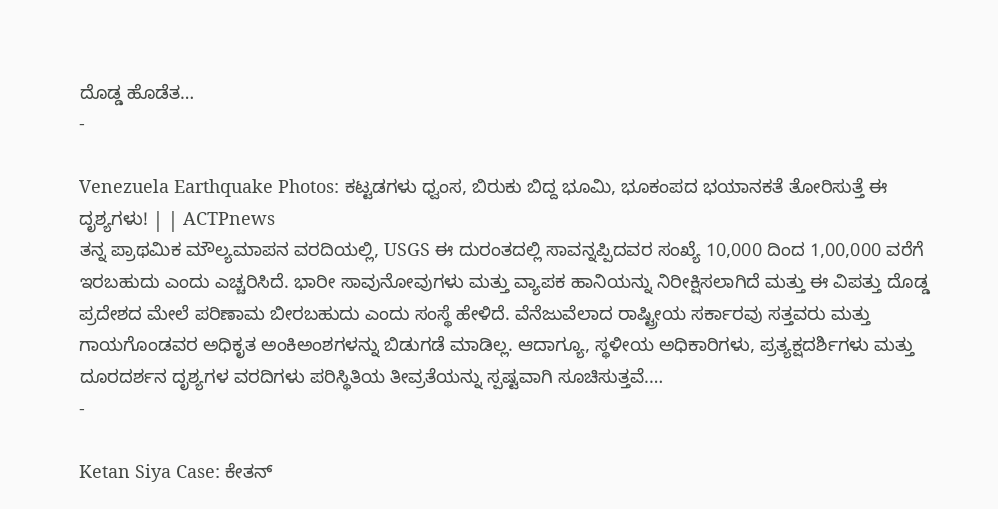ದೊಡ್ಡ ಹೊಡೆತ…
-

Venezuela Earthquake Photos: ಕಟ್ಟಡಗಳು ಧ್ವಂಸ, ಬಿರುಕು ಬಿದ್ದ ಭೂಮಿ, ಭೂಕಂಪದ ಭಯಾನಕತೆ ತೋರಿಸುತ್ತೆ ಈ ದೃಶ್ಯಗಳು! | | ACTPnews
ತನ್ನ ಪ್ರಾಥಮಿಕ ಮೌಲ್ಯಮಾಪನ ವರದಿಯಲ್ಲಿ, USGS ಈ ದುರಂತದಲ್ಲಿ ಸಾವನ್ನಪ್ಪಿದವರ ಸಂಖ್ಯೆ 10,000 ದಿಂದ 1,00,000 ವರೆಗೆ ಇರಬಹುದು ಎಂದು ಎಚ್ಚರಿಸಿದೆ. ಭಾರೀ ಸಾವುನೋವುಗಳು ಮತ್ತು ವ್ಯಾಪಕ ಹಾನಿಯನ್ನು ನಿರೀಕ್ಷಿಸಲಾಗಿದೆ ಮತ್ತು ಈ ವಿಪತ್ತು ದೊಡ್ಡ ಪ್ರದೇಶದ ಮೇಲೆ ಪರಿಣಾಮ ಬೀರಬಹುದು ಎಂದು ಸಂಸ್ಥೆ ಹೇಳಿದೆ. ವೆನೆಜುವೆಲಾದ ರಾಷ್ಟ್ರೀಯ ಸರ್ಕಾರವು ಸತ್ತವರು ಮತ್ತು ಗಾಯಗೊಂಡವರ ಅಧಿಕೃತ ಅಂಕಿಅಂಶಗಳನ್ನು ಬಿಡುಗಡೆ ಮಾಡಿಲ್ಲ. ಆದಾಗ್ಯೂ, ಸ್ಥಳೀಯ ಅಧಿಕಾರಿಗಳು, ಪ್ರತ್ಯಕ್ಷದರ್ಶಿಗಳು ಮತ್ತು ದೂರದರ್ಶನ ದೃಶ್ಯಗಳ ವರದಿಗಳು ಪರಿಸ್ಥಿತಿಯ ತೀವ್ರತೆಯನ್ನು ಸ್ಪಷ್ಟವಾಗಿ ಸೂಚಿಸುತ್ತವೆ.…
-

Ketan Siya Case: ಕೇತನ್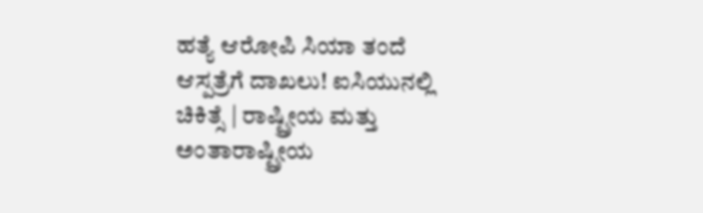ಹತ್ಯೆ ಆರೋಪಿ ಸಿಯಾ ತಂದೆ ಆಸ್ಪತ್ರೆಗೆ ದಾಖಲು! ಐಸಿಯುನಲ್ಲಿ ಚಿಕಿತ್ಸೆ | ರಾಷ್ಟ್ರೀಯ ಮತ್ತು ಅಂತಾರಾಷ್ಟ್ರೀಯ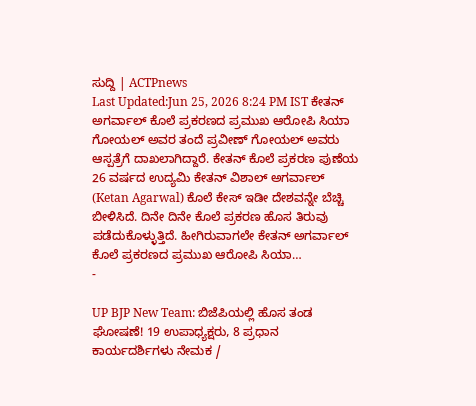ಸುದ್ದಿ | ACTPnews
Last Updated:Jun 25, 2026 8:24 PM IST ಕೇತನ್ ಅಗರ್ವಾಲ್ ಕೊಲೆ ಪ್ರಕರಣದ ಪ್ರಮುಖ ಆರೋಪಿ ಸಿಯಾ ಗೋಯಲ್ ಅವರ ತಂದೆ ಪ್ರವೀಣ್ ಗೋಯಲ್ ಅವರು ಆಸ್ಪತ್ರೆಗೆ ದಾಖಲಾಗಿದ್ದಾರೆ. ಕೇತನ್ ಕೊಲೆ ಪ್ರಕರಣ ಪುಣೆಯ 26 ವರ್ಷದ ಉದ್ಯಮಿ ಕೇತನ್ ವಿಶಾಲ್ ಅಗರ್ವಾಲ್ (Ketan Agarwal) ಕೊಲೆ ಕೇಸ್ ಇಡೀ ದೇಶವನ್ನೇ ಬೆಚ್ಚಿ ಬೀಳಿಸಿದೆ. ದಿನೇ ದಿನೇ ಕೊಲೆ ಪ್ರಕರಣ ಹೊಸ ತಿರುವು ಪಡೆದುಕೊಳ್ಳುತ್ತಿದೆ. ಹೀಗಿರುವಾಗಲೇ ಕೇತನ್ ಅಗರ್ವಾಲ್ ಕೊಲೆ ಪ್ರಕರಣದ ಪ್ರಮುಖ ಆರೋಪಿ ಸಿಯಾ…
-

UP BJP New Team: ಬಿಜೆಪಿಯಲ್ಲಿ ಹೊಸ ತಂಡ ಘೋಷಣೆ! 19 ಉಪಾಧ್ಯಕ್ಷರು, 8 ಪ್ರಧಾನ ಕಾರ್ಯದರ್ಶಿಗಳು ನೇಮಕ /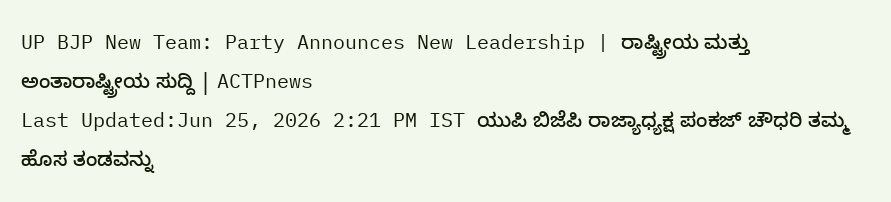UP BJP New Team: Party Announces New Leadership | ರಾಷ್ಟ್ರೀಯ ಮತ್ತು ಅಂತಾರಾಷ್ಟ್ರೀಯ ಸುದ್ದಿ | ACTPnews
Last Updated:Jun 25, 2026 2:21 PM IST ಯುಪಿ ಬಿಜೆಪಿ ರಾಜ್ಯಾಧ್ಯಕ್ಷ ಪಂಕಜ್ ಚೌಧರಿ ತಮ್ಮ ಹೊಸ ತಂಡವನ್ನು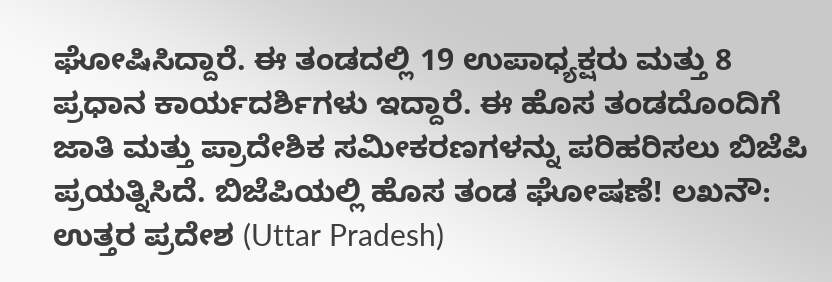ಘೋಷಿಸಿದ್ದಾರೆ. ಈ ತಂಡದಲ್ಲಿ 19 ಉಪಾಧ್ಯಕ್ಷರು ಮತ್ತು 8 ಪ್ರಧಾನ ಕಾರ್ಯದರ್ಶಿಗಳು ಇದ್ದಾರೆ. ಈ ಹೊಸ ತಂಡದೊಂದಿಗೆ ಜಾತಿ ಮತ್ತು ಪ್ರಾದೇಶಿಕ ಸಮೀಕರಣಗಳನ್ನು ಪರಿಹರಿಸಲು ಬಿಜೆಪಿ ಪ್ರಯತ್ನಿಸಿದೆ. ಬಿಜೆಪಿಯಲ್ಲಿ ಹೊಸ ತಂಡ ಘೋಷಣೆ! ಲಖನೌ: ಉತ್ತರ ಪ್ರದೇಶ (Uttar Pradesh)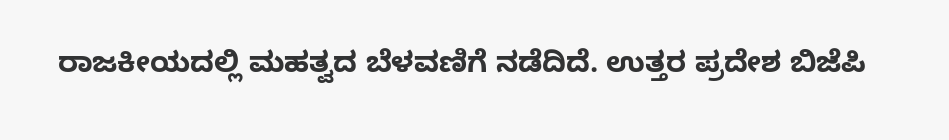ರಾಜಕೀಯದಲ್ಲಿ ಮಹತ್ವದ ಬೆಳವಣಿಗೆ ನಡೆದಿದೆ. ಉತ್ತರ ಪ್ರದೇಶ ಬಿಜೆಪಿ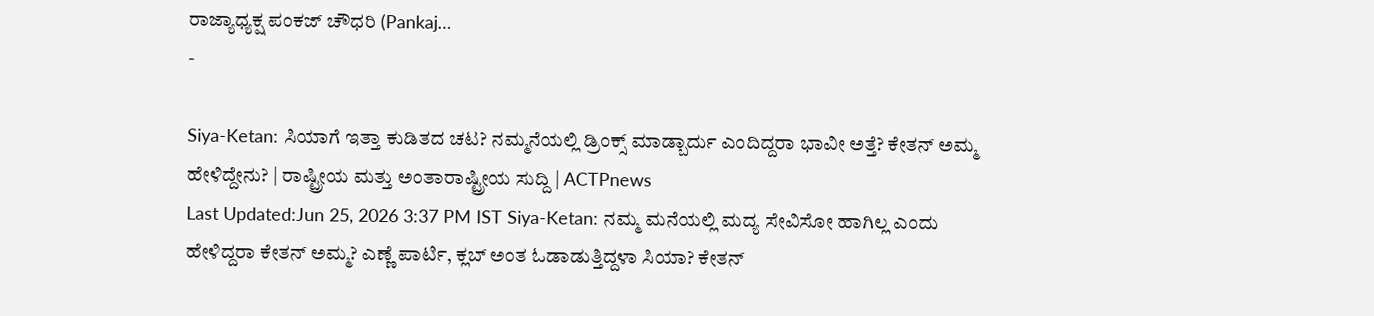ರಾಜ್ಯಾಧ್ಯಕ್ಷ ಪಂಕಜ್ ಚೌಧರಿ (Pankaj…
-

Siya-Ketan: ಸಿಯಾಗೆ ಇತ್ತಾ ಕುಡಿತದ ಚಟ? ನಮ್ಮನೆಯಲ್ಲಿ ಡ್ರಿಂಕ್ಸ್ ಮಾಡ್ಬಾರ್ದು ಎಂದಿದ್ದರಾ ಭಾವೀ ಅತ್ತೆ? ಕೇತನ್ ಅಮ್ಮ ಹೇಳಿದ್ದೇನು? | ರಾಷ್ಟ್ರೀಯ ಮತ್ತು ಅಂತಾರಾಷ್ಟ್ರೀಯ ಸುದ್ದಿ | ACTPnews
Last Updated:Jun 25, 2026 3:37 PM IST Siya-Ketan: ನಮ್ಮ ಮನೆಯಲ್ಲಿ ಮದ್ಯ ಸೇವಿಸೋ ಹಾಗಿಲ್ಲ ಎಂದು ಹೇಳಿದ್ದರಾ ಕೇತನ್ ಅಮ್ಮ? ಎಣ್ಣೆ ಪಾರ್ಟಿ, ಕ್ಲಬ್ ಅಂತ ಓಡಾಡುತ್ತಿದ್ದಳಾ ಸಿಯಾ? ಕೇತನ್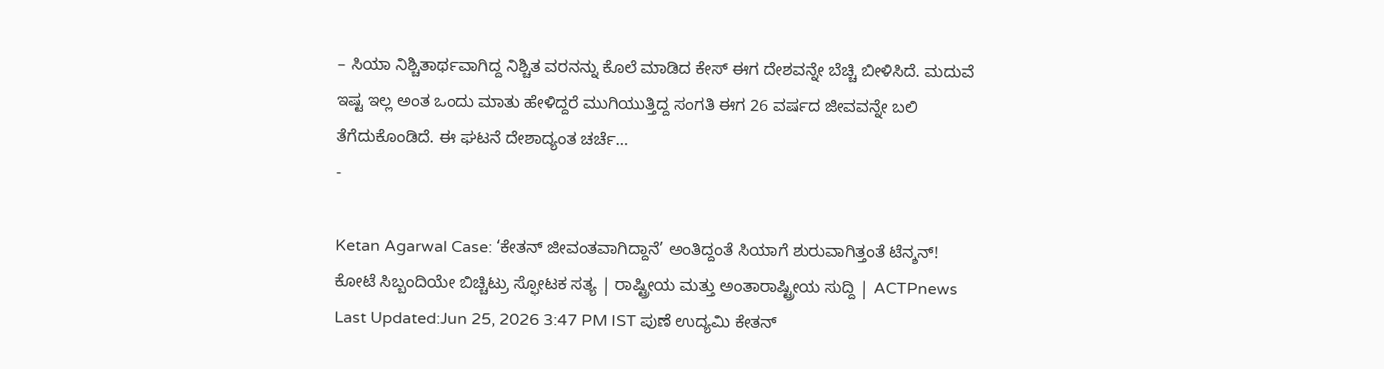– ಸಿಯಾ ನಿಶ್ಚಿತಾರ್ಥವಾಗಿದ್ದ ನಿಶ್ಚಿತ ವರನನ್ನು ಕೊಲೆ ಮಾಡಿದ ಕೇಸ್ ಈಗ ದೇಶವನ್ನೇ ಬೆಚ್ಚಿ ಬೀಳಿಸಿದೆ. ಮದುವೆ ಇಷ್ಟ ಇಲ್ಲ ಅಂತ ಒಂದು ಮಾತು ಹೇಳಿದ್ದರೆ ಮುಗಿಯುತ್ತಿದ್ದ ಸಂಗತಿ ಈಗ 26 ವರ್ಷದ ಜೀವವನ್ನೇ ಬಲಿ ತೆಗೆದುಕೊಂಡಿದೆ. ಈ ಘಟನೆ ದೇಶಾದ್ಯಂತ ಚರ್ಚೆ…
-

Ketan Agarwal Case: ‘ಕೇತನ್ ಜೀವಂತವಾಗಿದ್ದಾನೆ’ ಅಂತಿದ್ದಂತೆ ಸಿಯಾಗೆ ಶುರುವಾಗಿತ್ತಂತೆ ಟೆನ್ಶನ್! ಕೋಟೆ ಸಿಬ್ಬಂದಿಯೇ ಬಿಚ್ಚಿಟ್ರು ಸ್ಫೋಟಕ ಸತ್ಯ | ರಾಷ್ಟ್ರೀಯ ಮತ್ತು ಅಂತಾರಾಷ್ಟ್ರೀಯ ಸುದ್ದಿ | ACTPnews
Last Updated:Jun 25, 2026 3:47 PM IST ಪುಣೆ ಉದ್ಯಮಿ ಕೇತನ್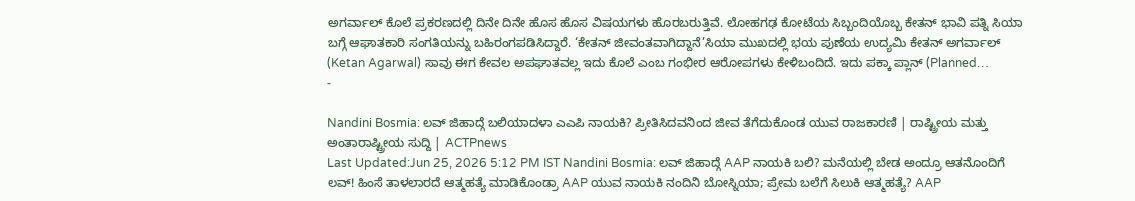ಅಗರ್ವಾಲ್ ಕೊಲೆ ಪ್ರಕರಣದಲ್ಲಿ ದಿನೇ ದಿನೇ ಹೊಸ ಹೊಸ ವಿಷಯಗಳು ಹೊರಬರುತ್ತಿವೆ. ಲೋಹಗಢ ಕೋಟೆಯ ಸಿಬ್ಬಂದಿಯೊಬ್ಬ ಕೇತನ್ ಭಾವಿ ಪತ್ನಿ ಸಿಯಾ ಬಗ್ಗೆ ಆಘಾತಕಾರಿ ಸಂಗತಿಯನ್ನು ಬಹಿರಂಗಪಡಿಸಿದ್ದಾರೆ. ‘ಕೇತನ್ ಜೀವಂತವಾಗಿದ್ದಾನೆ’ಸಿಯಾ ಮುಖದಲ್ಲಿ ಭಯ ಪುಣೆಯ ಉದ್ಯಮಿ ಕೇತನ್ ಅಗರ್ವಾಲ್ (Ketan Agarwal) ಸಾವು ಈಗ ಕೇವಲ ಅಪಘಾತವಲ್ಲ ಇದು ಕೊಲೆ ಎಂಬ ಗಂಭೀರ ಆರೋಪಗಳು ಕೇಳಿಬಂದಿದೆ. ಇದು ಪಕ್ಕಾ ಪ್ಲಾನ್ (Planned…
-

Nandini Bosmia: ಲವ್ ಜಿಹಾದ್ಗೆ ಬಲಿಯಾದಳಾ ಎಎಪಿ ನಾಯಕಿ? ಪ್ರೀತಿಸಿದವನಿಂದ ಜೀವ ತೆಗೆದುಕೊಂಡ ಯುವ ರಾಜಕಾರಣಿ | ರಾಷ್ಟ್ರೀಯ ಮತ್ತು ಅಂತಾರಾಷ್ಟ್ರೀಯ ಸುದ್ದಿ | ACTPnews
Last Updated:Jun 25, 2026 5:12 PM IST Nandini Bosmia: ಲವ್ ಜಿಹಾದ್ಗೆ AAP ನಾಯಕಿ ಬಲಿ? ಮನೆಯಲ್ಲಿ ಬೇಡ ಅಂದ್ರೂ ಆತನೊಂದಿಗೆ ಲವ್! ಹಿಂಸೆ ತಾಳಲಾರದೆ ಆತ್ಮಹತ್ಯೆ ಮಾಡಿಕೊಂಡ್ರಾ AAP ಯುವ ನಾಯಕಿ ನಂದಿನಿ ಬೋಸ್ನಿಯಾ; ಪ್ರೇಮ ಬಲೆಗೆ ಸಿಲುಕಿ ಆತ್ಮಹತ್ಯೆ? AAP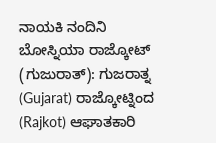ನಾಯಕಿ ನಂದಿನಿ ಬೋಸ್ನಿಯಾ ರಾಜ್ಕೋಟ್ (ಗುಜುರಾತ್): ಗುಜರಾತ್ನ (Gujarat) ರಾಜ್ಕೋಟ್ನಿಂದ (Rajkot) ಆಘಾತಕಾರಿ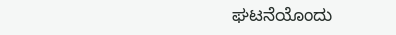ಘಟನೆಯೊಂದು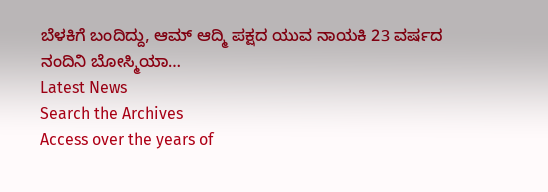ಬೆಳಕಿಗೆ ಬಂದಿದ್ದು, ಆಮ್ ಆದ್ಮಿ ಪಕ್ಷದ ಯುವ ನಾಯಕಿ 23 ವರ್ಷದ ನಂದಿನಿ ಬೋಸ್ಮಿಯಾ…
Latest News
Search the Archives
Access over the years of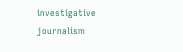investigative journalism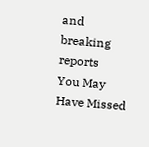and breaking reports
You May Have Missed